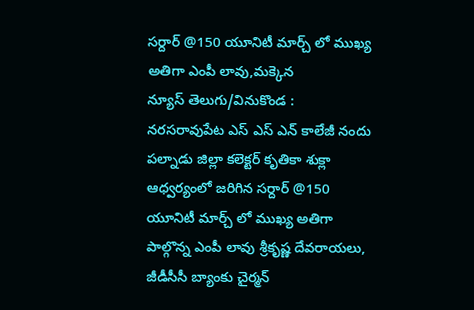సర్దార్ @150 యూనిటీ మార్చ్ లో ముఖ్య అతిగా ఎంపీ లావు,మక్కెన
న్యూస్ తెలుగు/వినుకొండ : నరసరావుపేట ఎస్ ఎస్ ఎన్ కాలేజీ నందు పల్నాడు జిల్లా కలెక్టర్ కృతికా శుక్లా ఆధ్వర్యంలో జరిగిన సర్దార్ @150 యూనిటీ మార్చ్ లో ముఖ్య అతిగా పాల్గొన్న ఎంపీ లావు శ్రీకృష్ణ దేవరాయలు, జీడీసీసీ బ్యాంకు చైర్మన్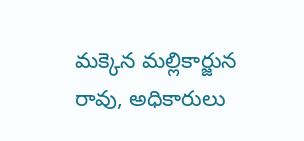మక్కెన మల్లికార్జున రావు, అధికారులు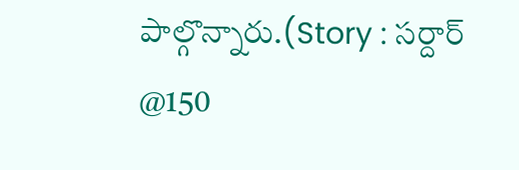పాల్గొన్నారు.(Story : సర్దార్ @150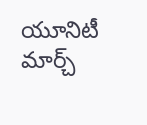యూనిటీ మార్చ్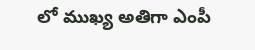లో ముఖ్య అతిగా ఎంపీ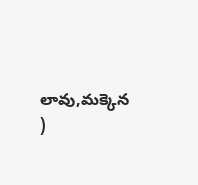లావు,మక్కెన )